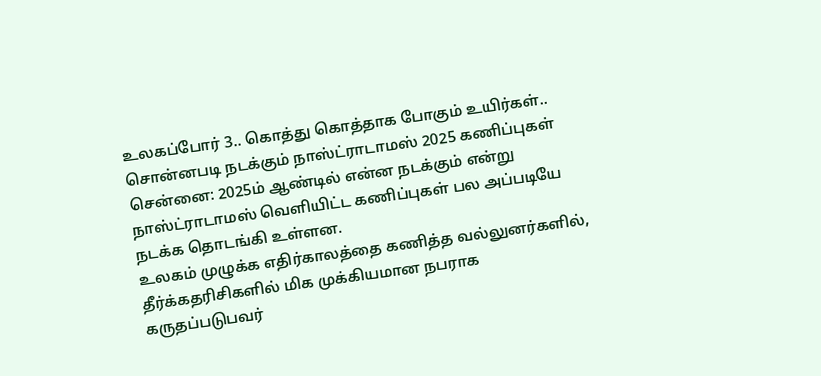உலகப்போர் 3.. கொத்து கொத்தாக போகும் உயிர்கள்.. சொன்னபடி நடக்கும் நாஸ்ட்ராடாமஸ் 2025 கணிப்புகள்
சென்னை: 2025ம் ஆண்டில் என்ன நடக்கும் என்று நாஸ்ட்ராடாமஸ் வெளியிட்ட கணிப்புகள் பல அப்படியே நடக்க தொடங்கி உள்ளன.
உலகம் முழுக்க எதிர்காலத்தை கணித்த வல்லுனர்களில், தீர்க்கதரிசிகளில் மிக முக்கியமான நபராக கருதப்படுபவர்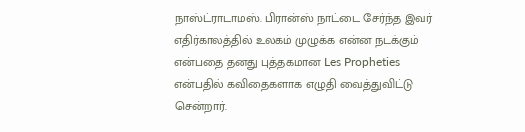நாஸ்ட்ராடாமஸ். பிரான்ஸ் நாட்டை சேர்ந்த இவர் எதிர்காலத்தில் உலகம் முழுக்க என்ன நடக்கும் என்பதை தனது புத்தகமான Les Propheties என்பதில் கவிதைகளாக எழுதி வைத்துவிட்டு சென்றார்.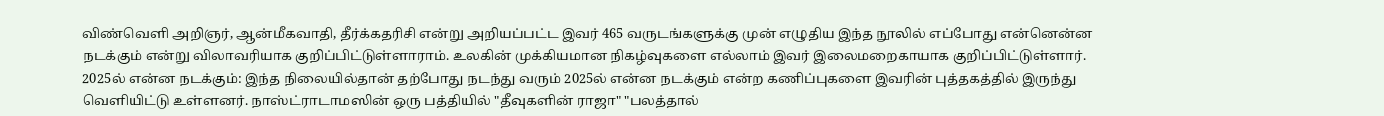விண்வெளி அறிஞர், ஆன்மீகவாதி, தீர்க்கதரிசி என்று அறியப்பட்ட இவர் 465 வருடங்களுக்கு முன் எழுதிய இந்த நூலில் எப்போது என்னென்ன நடக்கும் என்று விலாவரியாக குறிப்பிட்டுள்ளாராம். உலகின் முக்கியமான நிகழ்வுகளை எல்லாம் இவர் இலைமறைகாயாக குறிப்பிட்டுள்ளார்.
2025ல் என்ன நடக்கும்: இந்த நிலையில்தான் தற்போது நடந்து வரும் 2025ல் என்ன நடக்கும் என்ற கணிப்புகளை இவரின் புத்தகத்தில் இருந்து வெளியிட்டு உள்ளனர். நாஸ்ட்ராடாமஸின் ஒரு பத்தியில் "தீவுகளின் ராஜா" "பலத்தால்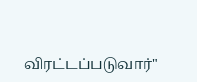விரட்டப்படுவார்"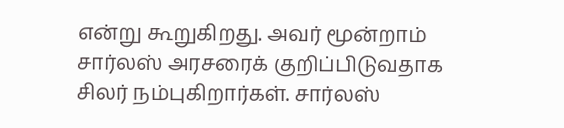என்று கூறுகிறது. அவர் மூன்றாம் சார்லஸ் அரசரைக் குறிப்பிடுவதாக சிலர் நம்புகிறார்கள். சார்லஸ்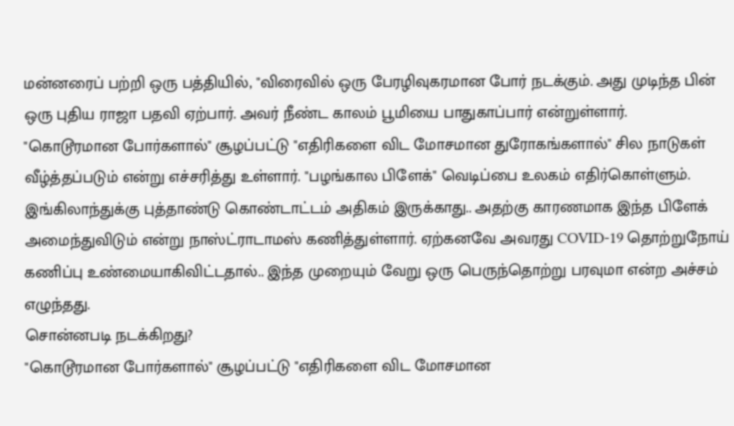மன்னரைப் பற்றி ஒரு பத்தியில், "விரைவில் ஒரு பேரழிவுகரமான போர் நடக்கும். அது முடிந்த பின் ஒரு புதிய ராஜா பதவி ஏற்பார். அவர் நீண்ட காலம் பூமியை பாதுகாப்பார் என்றுள்ளார்.
"கொடூரமான போர்களால்" சூழப்பட்டு "எதிரிகளை விட மோசமான துரோகங்களால்" சில நாடுகள் வீழ்த்தப்படும் என்று எச்சரித்து உள்ளார். "பழங்கால பிளேக்" வெடிப்பை உலகம் எதிர்கொள்ளும். இங்கிலாந்துக்கு புத்தாண்டு கொண்டாட்டம் அதிகம் இருக்காது.. அதற்கு காரணமாக இந்த பிளேக் அமைந்துவிடும் என்று நாஸ்ட்ராடாமஸ் கணித்துள்ளார். ஏற்கனவே அவரது COVID-19 தொற்றுநோய் கணிப்பு உண்மையாகிவிட்டதால்.. இந்த முறையும் வேறு ஒரு பெருந்தொற்று பரவுமா என்ற அச்சம் எழுந்தது.
சொன்னபடி நடக்கிறது?
"கொடூரமான போர்களால்" சூழப்பட்டு "எதிரிகளை விட மோசமான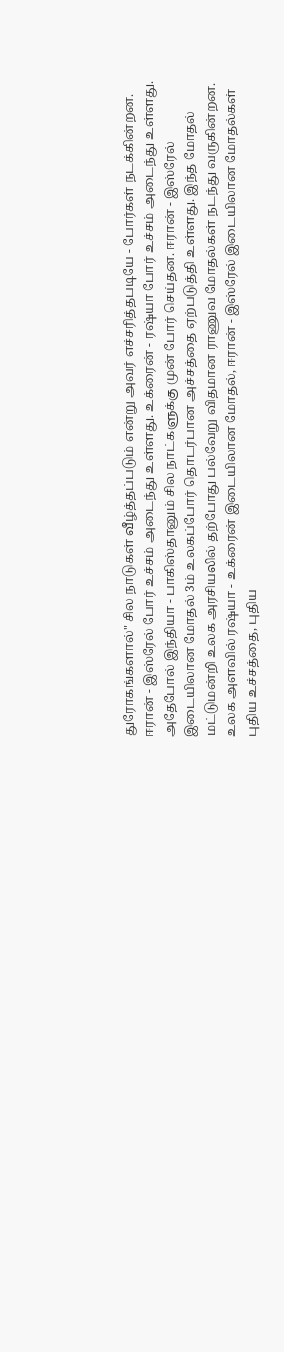துரோகங்களால்" சில நாடுகள் வீழ்த்தப்படும் என்று அவர் எச்சரித்தபடியே - போர்கள் நடக்கின்றன.
ஈரான் - இஸ்ரேல் போர் உச்சம் அடைந்து உள்ளது. உக்ரைன் - ரஷ்யா போர் உச்சம் அடைந்து உள்ளது. அதேபோல் இந்தியா - பாகிஸ்தானும் சில நாட்களுக்கு முன் போர் செய்தன. ஈரான் - இஸ்ரேல் இடையிலான மோதல் 3ம் உலகப்போர் தொடர்பான அச்சத்தை ஏற்படுத்தி உள்ளது. இந்த மோதல் மட்டுமன்றி உலக அரசியலில் தற்போது பல்வேறு விதமான ராணுவ மோதல்கள் நடந்து வருகின்றன.
உலக அளவில் ரஷ்யா - உக்ரைன் இடையிலான மோதல், ஈரான் - இஸ்ரேல் இடையிலான மோதல்கள் புதிய உச்சத்தை, புதிய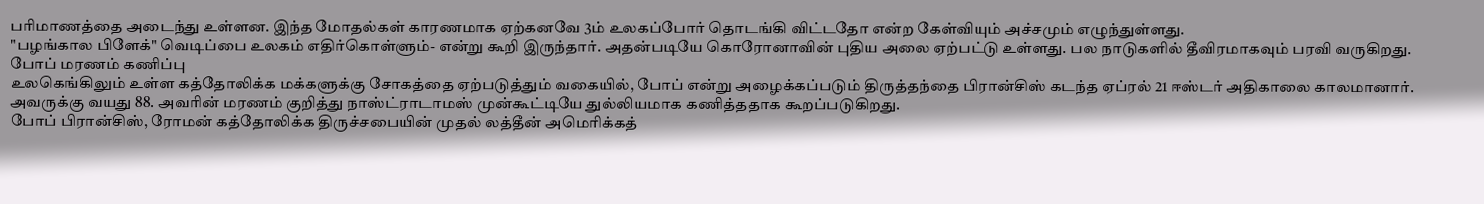பரிமாணத்தை அடைந்து உள்ளன. இந்த மோதல்கள் காரணமாக ஏற்கனவே 3ம் உலகப்போர் தொடங்கி விட்டதோ என்ற கேள்வியும் அச்சமும் எழுந்துள்ளது.
"பழங்கால பிளேக்" வெடிப்பை உலகம் எதிர்கொள்ளும்- என்று கூறி இருந்தார். அதன்படியே கொரோனாவின் புதிய அலை ஏற்பட்டு உள்ளது. பல நாடுகளில் தீவிரமாகவும் பரவி வருகிறது.
போப் மரணம் கணிப்பு
உலகெங்கிலும் உள்ள கத்தோலிக்க மக்களுக்கு சோகத்தை ஏற்படுத்தும் வகையில், போப் என்று அழைக்கப்படும் திருத்தந்தை பிரான்சிஸ் கடந்த ஏப்ரல் 21 ஈஸ்டர் அதிகாலை காலமானார். அவருக்கு வயது 88. அவரின் மரணம் குறித்து நாஸ்ட்ராடாமஸ் முன்கூட்டியே துல்லியமாக கணித்ததாக கூறப்படுகிறது.
போப் பிரான்சிஸ், ரோமன் கத்தோலிக்க திருச்சபையின் முதல் லத்தீன் அமெரிக்கத்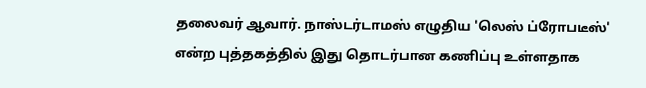தலைவர் ஆவார். நாஸ்டர்டாமஸ் எழுதிய 'லெஸ் ப்ரோபடீஸ்' என்ற புத்தகத்தில் இது தொடர்பான கணிப்பு உள்ளதாக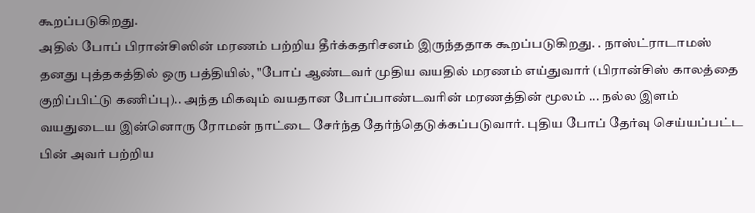கூறப்படுகிறது.
அதில் போப் பிரான்சிஸின் மரணம் பற்றிய தீர்க்கதரிசனம் இருந்ததாக கூறப்படுகிறது. . நாஸ்ட்ராடாமஸ் தனது புத்தகத்தில் ஒரு பத்தியில், "போப் ஆண்டவர் முதிய வயதில் மரணம் எய்துவார் (பிரான்சிஸ் காலத்தை குறிப்பிட்டு கணிப்பு).. அந்த மிகவும் வயதான போப்பாண்டவரின் மரணத்தின் மூலம் ... நல்ல இளம் வயதுடைய இன்னொரு ரோமன் நாட்டை சேர்ந்த தேர்ந்தெடுக்கப்படுவார். புதிய போப் தேர்வு செய்யப்பட்ட பின் அவர் பற்றிய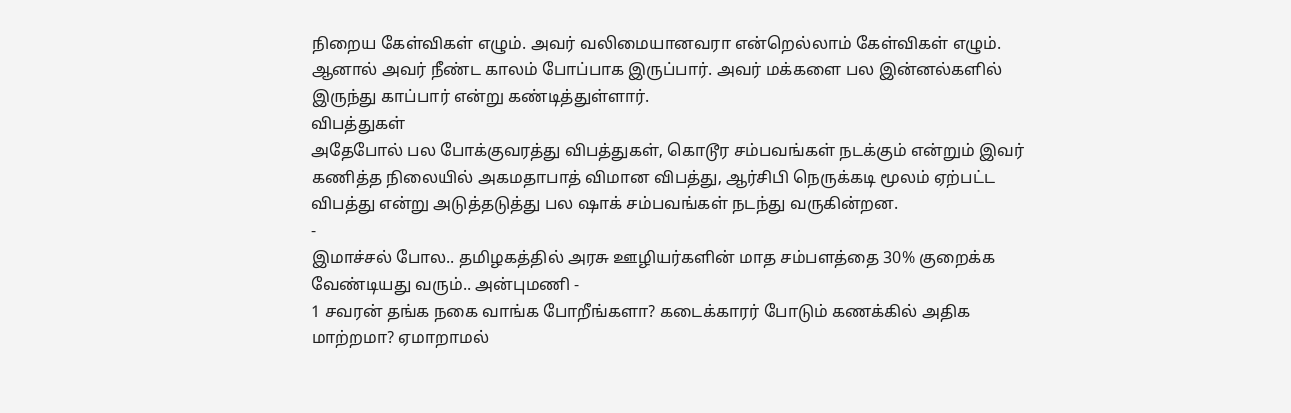நிறைய கேள்விகள் எழும். அவர் வலிமையானவரா என்றெல்லாம் கேள்விகள் எழும். ஆனால் அவர் நீண்ட காலம் போப்பாக இருப்பார். அவர் மக்களை பல இன்னல்களில் இருந்து காப்பார் என்று கண்டித்துள்ளார்.
விபத்துகள்
அதேபோல் பல போக்குவரத்து விபத்துகள், கொடூர சம்பவங்கள் நடக்கும் என்றும் இவர் கணித்த நிலையில் அகமதாபாத் விமான விபத்து, ஆர்சிபி நெருக்கடி மூலம் ஏற்பட்ட விபத்து என்று அடுத்தடுத்து பல ஷாக் சம்பவங்கள் நடந்து வருகின்றன.
-
இமாச்சல் போல.. தமிழகத்தில் அரசு ஊழியர்களின் மாத சம்பளத்தை 30% குறைக்க வேண்டியது வரும்.. அன்புமணி -
1 சவரன் தங்க நகை வாங்க போறீங்களா? கடைக்காரர் போடும் கணக்கில் அதிக மாற்றமா? ஏமாறாமல்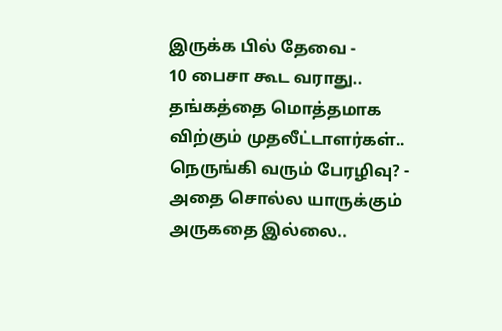இருக்க பில் தேவை -
10 பைசா கூட வராது.. தங்கத்தை மொத்தமாக விற்கும் முதலீட்டாளர்கள்.. நெருங்கி வரும் பேரழிவு? -
அதை சொல்ல யாருக்கும் அருகதை இல்லை..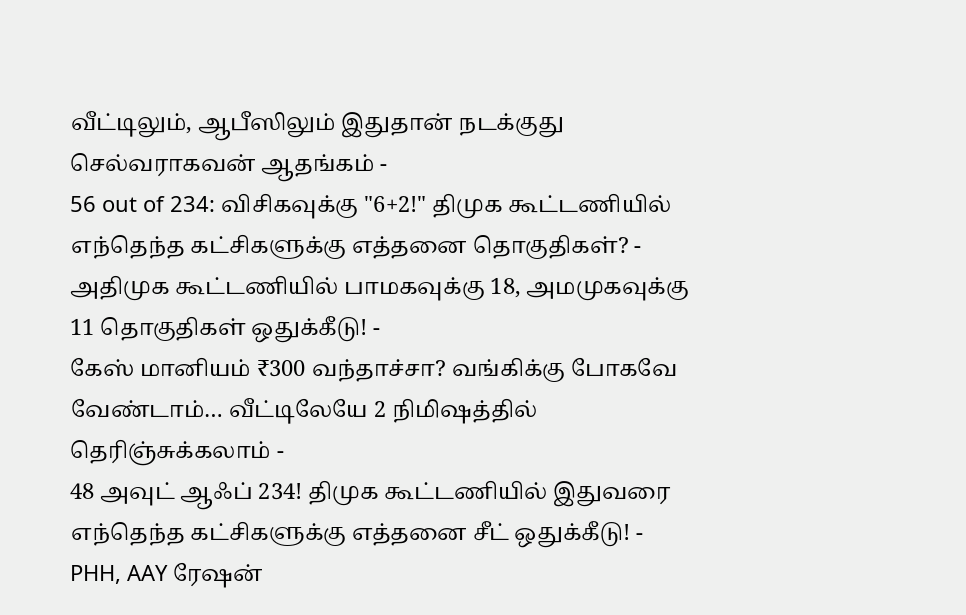வீட்டிலும், ஆபீஸிலும் இதுதான் நடக்குது செல்வராகவன் ஆதங்கம் -
56 out of 234: விசிகவுக்கு "6+2!" திமுக கூட்டணியில் எந்தெந்த கட்சிகளுக்கு எத்தனை தொகுதிகள்? -
அதிமுக கூட்டணியில் பாமகவுக்கு 18, அமமுகவுக்கு 11 தொகுதிகள் ஒதுக்கீடு! -
கேஸ் மானியம் ₹300 வந்தாச்சா? வங்கிக்கு போகவே வேண்டாம்… வீட்டிலேயே 2 நிமிஷத்தில் தெரிஞ்சுக்கலாம் -
48 அவுட் ஆஃப் 234! திமுக கூட்டணியில் இதுவரை எந்தெந்த கட்சிகளுக்கு எத்தனை சீட் ஒதுக்கீடு! -
PHH, AAY ரேஷன்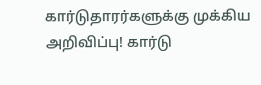கார்டுதாரர்களுக்கு முக்கிய அறிவிப்பு! கார்டு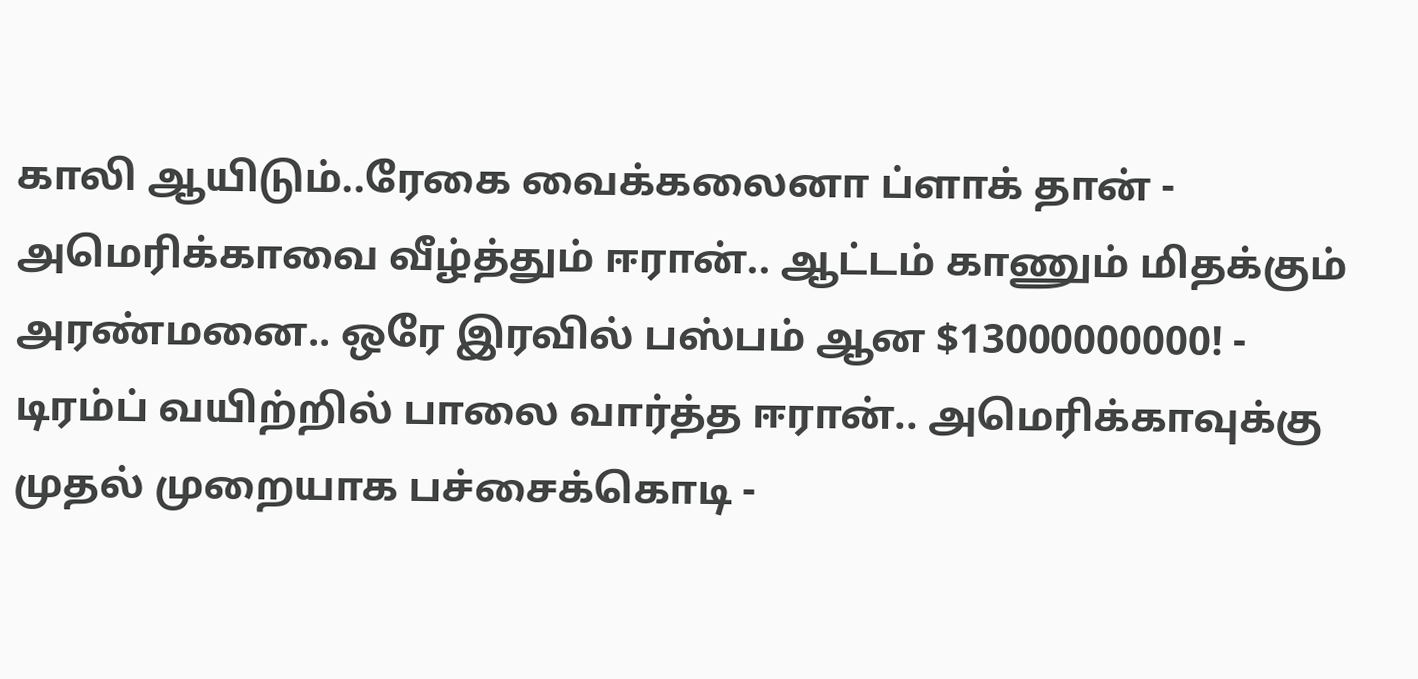காலி ஆயிடும்..ரேகை வைக்கலைனா ப்ளாக் தான் -
அமெரிக்காவை வீழ்த்தும் ஈரான்.. ஆட்டம் காணும் மிதக்கும் அரண்மனை.. ஒரே இரவில் பஸ்பம் ஆன $13000000000! -
டிரம்ப் வயிற்றில் பாலை வார்த்த ஈரான்.. அமெரிக்காவுக்கு முதல் முறையாக பச்சைக்கொடி -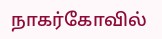நாகர்கோவில்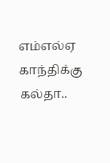எம்எல்ஏ காந்திக்கு கல்தா..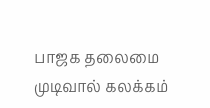பாஜக தலைமை முடிவால் கலக்கம்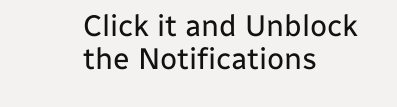Click it and Unblock the Notifications